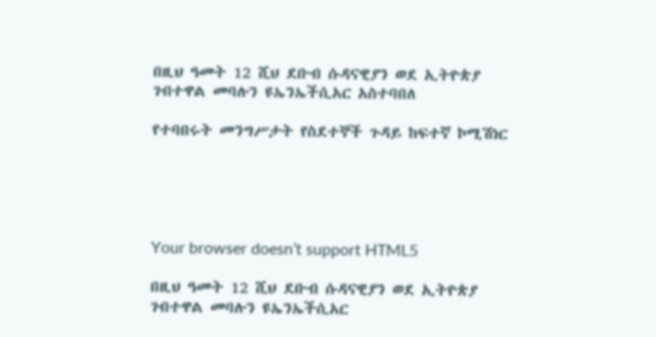በዚህ ዓመት 12 ሺህ ደቡብ ሱዳናዊያን ወደ ኢትዮጵያ ገብተዋል መባሉን ዩኤንኤችሲአር አስተባበለ

የተባበሩት መንግሥታት የስደተኞች ጉዳይ ከፍተኛ ኮሚሽነር





Your browser doesn’t support HTML5

በዚህ ዓመት 12 ሺህ ደቡብ ሱዳናዊያን ወደ ኢትዮጵያ ገብተዋል መባሉን ዩኤንኤችሲአር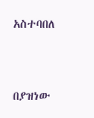አስተባበለ


በያዝነው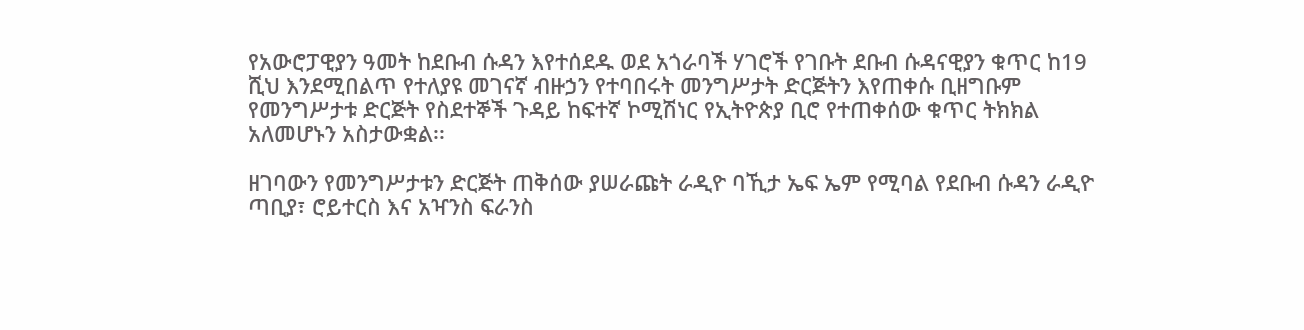የአውሮፓዊያን ዓመት ከደቡብ ሱዳን እየተሰደዱ ወደ አጎራባች ሃገሮች የገቡት ደቡብ ሱዳናዊያን ቁጥር ከ19 ሺህ እንደሚበልጥ የተለያዩ መገናኛ ብዙኃን የተባበሩት መንግሥታት ድርጅትን እየጠቀሱ ቢዘግቡም የመንግሥታቱ ድርጅት የስደተኞች ጉዳይ ከፍተኛ ኮሚሽነር የኢትዮጵያ ቢሮ የተጠቀሰው ቁጥር ትክክል አለመሆኑን አስታውቋል፡፡

ዘገባውን የመንግሥታቱን ድርጅት ጠቅሰው ያሠራጩት ራዲዮ ባኺታ ኤፍ ኤም የሚባል የደቡብ ሱዳን ራዲዮ ጣቢያ፣ ሮይተርስ እና አዣንስ ፍራንስ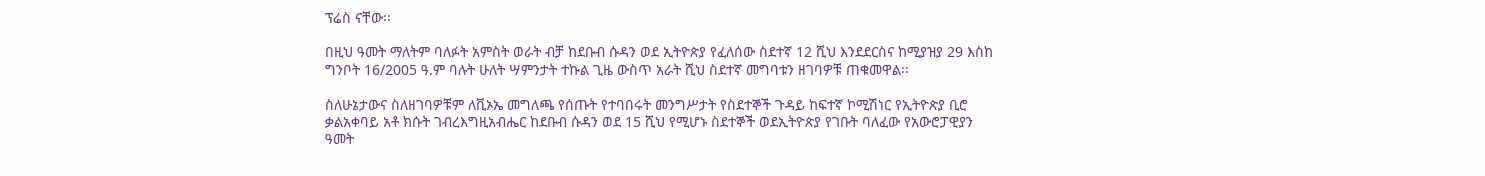ፕሬስ ናቸው፡፡

በዚህ ዓመት ማለትም ባለፉት አምስት ወራት ብቻ ከደቡብ ሱዳን ወደ ኢትዮጵያ የፈለሰው ስደተኛ 12 ሺህ እንደደርስና ከሚያዝያ 29 እስከ ግንቦት 16/2005 ዓ.ም ባሉት ሁለት ሣምንታት ተኩል ጊዜ ውስጥ አራት ሺህ ስደተኛ መግባቱን ዘገባዎቹ ጠቁመዋል፡፡

ስለሁኔታውና ስለዘገባዎቹም ለቪኦኤ መግለጫ የሰጡት የተባበሩት መንግሥታት የስደተኞች ጉዳይ ከፍተኛ ኮሚሽነር የኢትዮጵያ ቢሮ ቃልአቀባይ አቶ ክሱት ገብረእግዚአብሔር ከደቡብ ሱዳን ወደ 15 ሺህ የሚሆኑ ስደተኞች ወደኢትዮጵያ የገቡት ባለፈው የአውሮፓዊያን ዓመት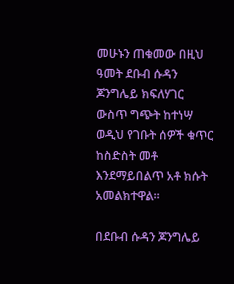መሁኑን ጠቁመው በዚህ ዓመት ደቡብ ሱዳን ጆንግሌይ ክፍለሃገር ውስጥ ግጭት ከተነሣ ወዲህ የገቡት ሰዎች ቁጥር ከስድስት መቶ እንደማይበልጥ አቶ ክሱት አመልክተዋል፡፡

በደቡብ ሱዳን ጆንግሌይ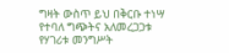ግዛት ውስጥ ይህ በቅርቡ ተነሣ የተባለ ግጭትና አለመረጋጋቱ የሃገሪቱ መንግሥት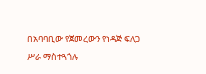በአባባቢው የጀመረውን የነዳጅ ፍለጋ ሥራ ማስተጓጎሉ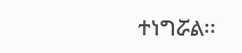ተነግሯል፡፡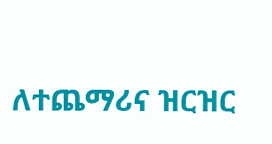ለተጨማሪና ዝርዝር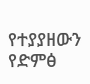የተያያዘውን የድምፅ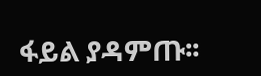ፋይል ያዳምጡ፡፡